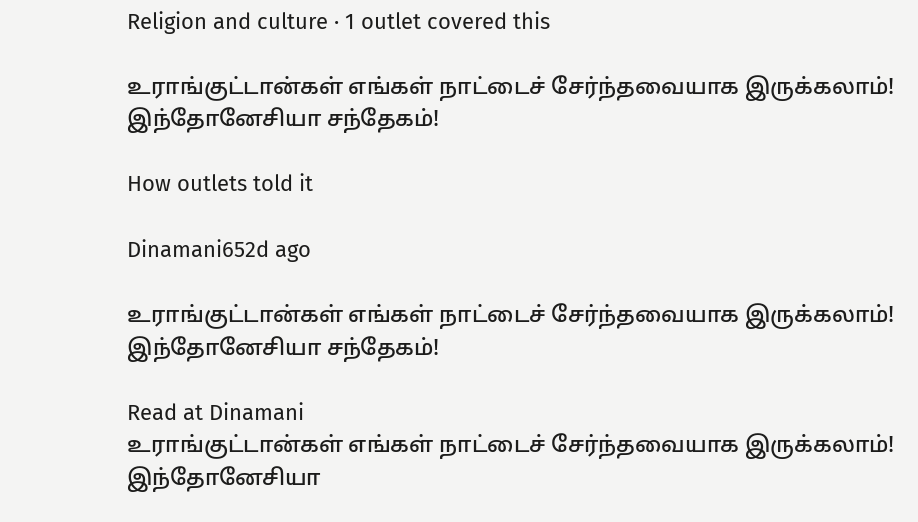Religion and culture · 1 outlet covered this

உராங்குட்டான்கள் எங்கள் நாட்டைச் சேர்ந்தவையாக இருக்கலாம்! இந்தோனேசியா சந்தேகம்!

How outlets told it

Dinamani652d ago

உராங்குட்டான்கள் எங்கள் நாட்டைச் சேர்ந்தவையாக இருக்கலாம்! இந்தோனேசியா சந்தேகம்!

Read at Dinamani
உராங்குட்டான்கள் எங்கள் நாட்டைச் சேர்ந்தவையாக இருக்கலாம்! இந்தோனேசியா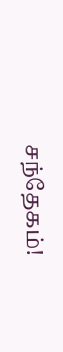சந்தேகம்!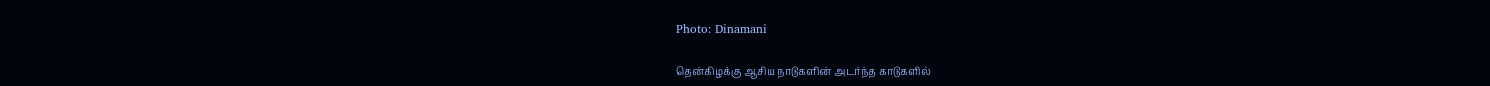Photo: Dinamani

தென்கிழக்கு ஆசிய நாடுகளின் அடர்ந்த காடுகளில்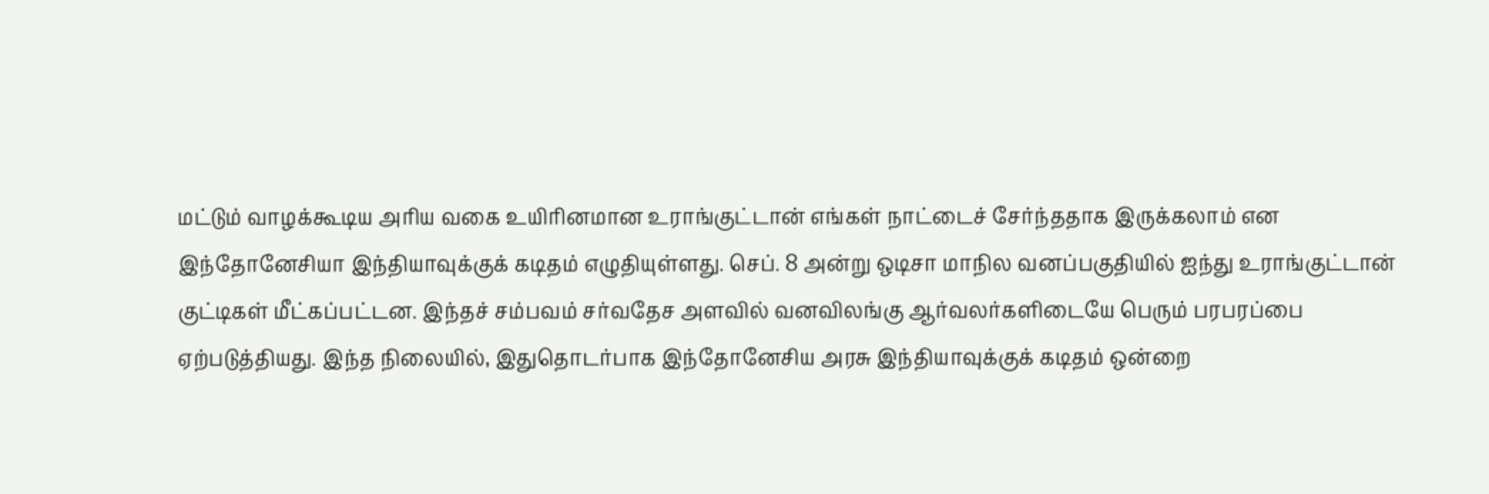மட்டும் வாழக்கூடிய அரிய வகை உயிரினமான உராங்குட்டான் எங்கள் நாட்டைச் சேர்ந்ததாக இருக்கலாம் என இந்தோனேசியா இந்தியாவுக்குக் கடிதம் எழுதியுள்ளது. செப். 8 அன்று ஒடிசா மாநில வனப்பகுதியில் ஐந்து உராங்குட்டான் குட்டிகள் மீட்கப்பட்டன. இந்தச் சம்பவம் சர்வதேச அளவில் வனவிலங்கு ஆர்வலர்களிடையே பெரும் பரபரப்பை ஏற்படுத்தியது. இந்த நிலையில், இதுதொடர்பாக இந்தோனேசிய அரசு இந்தியாவுக்குக் கடிதம் ஒன்றை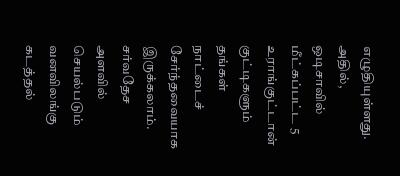எழுதியுள்ளது. அதில், ஒடிசாவில் மீட்கப்பட்ட 5 உராங்குட்டான் குட்டிகளும் தங்கள் நாட்டைச் சேர்ந்தவையாக இருக்கலாம். சர்வதேச அளவில் செயல்படும் வனவிலங்கு கடத்தல்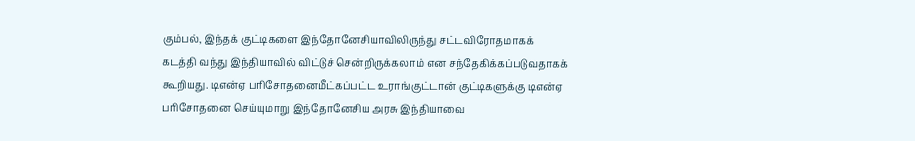கும்பல், இந்தக் குட்டிகளை இந்தோனேசியாவிலிருந்து சட்டவிரோதமாகக் கடத்தி வந்து இந்தியாவில் விட்டுச் சென்றிருக்கலாம் என சந்தேகிக்கப்படுவதாகக் கூறியது. டிஎன்ஏ பரிசோதனைமீட்கப்பட்ட உராங்குட்டான் குட்டிகளுக்கு டிஎன்ஏ பரிசோதனை செய்யுமாறு இந்தோனேசிய அரசு இந்தியாவை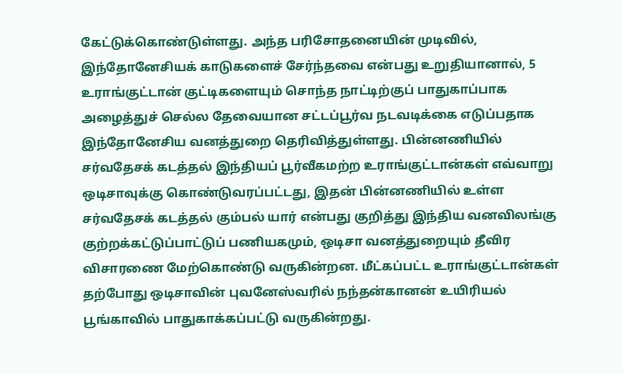கேட்டுக்கொண்டுள்ளது. அந்த பரிசோதனையின் முடிவில், இந்தோனேசியக் காடுகளைச் சேர்ந்தவை என்பது உறுதியானால், 5 உராங்குட்டான் குட்டிகளையும் சொந்த நாட்டிற்குப் பாதுகாப்பாக அழைத்துச் செல்ல தேவையான சட்டப்பூர்வ நடவடிக்கை எடுப்பதாக இந்தோனேசிய வனத்துறை தெரிவித்துள்ளது. பின்னணியில் சர்வதேசக் கடத்தல் இந்தியப் பூர்வீகமற்ற உராங்குட்டான்கள் எவ்வாறு ஒடிசாவுக்கு கொண்டுவரப்பட்டது, இதன் பின்னணியில் உள்ள சர்வதேசக் கடத்தல் கும்பல் யார் என்பது குறித்து இந்திய வனவிலங்கு குற்றக்கட்டுப்பாட்டுப் பணியகமும், ஒடிசா வனத்துறையும் தீவிர விசாரணை மேற்கொண்டு வருகின்றன. மீட்கப்பட்ட உராங்குட்டான்கள் தற்போது ஒடிசாவின் புவனேஸ்வரில் நந்தன்கானன் உயிரியல் பூங்காவில் பாதுகாக்கப்பட்டு வருகின்றது.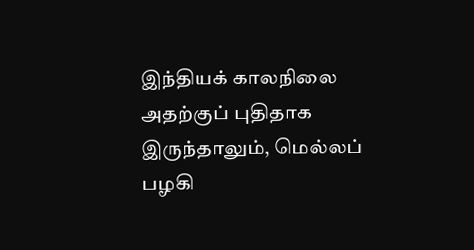இந்தியக் காலநிலை அதற்குப் புதிதாக இருந்தாலும், மெல்லப் பழகி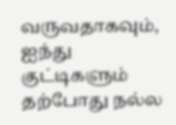வருவதாகவும், ஐந்து குட்டிகளும் தற்போது நல்ல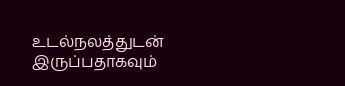உடல்நலத்துடன் இருப்பதாகவும்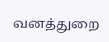வனத்துறை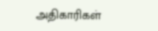அதிகாரிகள்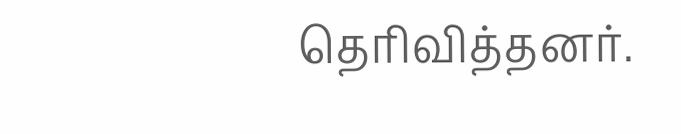தெரிவித்தனர்.